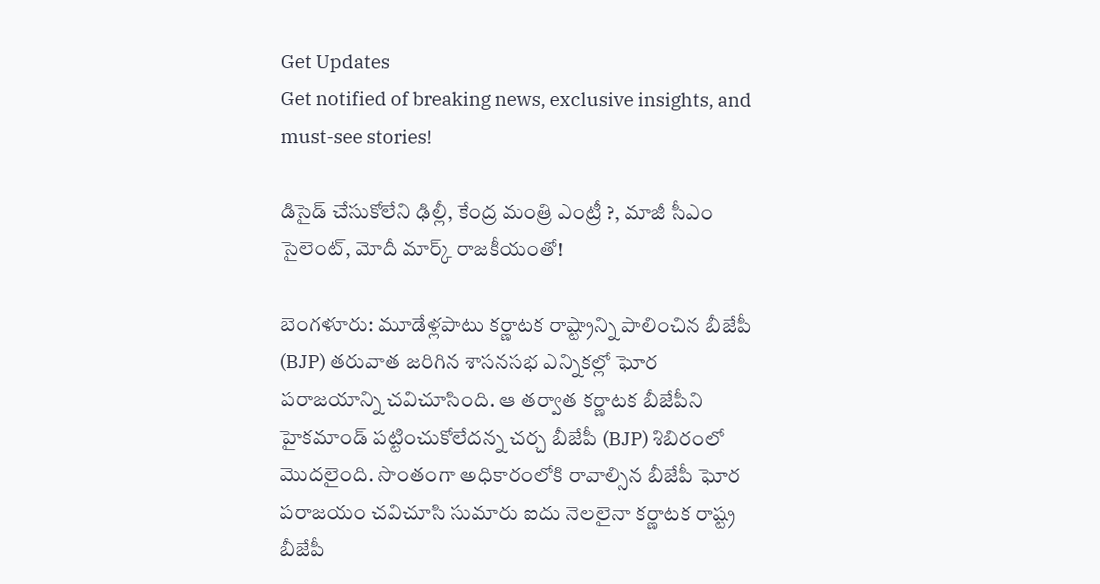Get Updates
Get notified of breaking news, exclusive insights, and must-see stories!

డిసైడ్ చేసుకోలేని ఢిల్లీ, కేంద్ర మంత్రి ఎంట్రీ ?, మాజీ సీఎం సైలెంట్, మోదీ మార్క్ రాజకీయంతో!

బెంగళూరు: మూడేళ్లపాటు కర్ణాటక రాష్ట్రాన్ని పాలించిన బీజేపీ (BJP) తరువాత జరిగిన శాసనసభ ఎన్నికల్లో ఘోర పరాజయాన్ని చవిచూసింది. ఆ తర్వాత కర్ణాటక బీజేపీని హైకమాండ్ పట్టించుకోలేదన్న చర్చ బీజేపీ (BJP) శిబిరంలో మొదలైంది. సొంతంగా అధికారంలోకి రావాల్సిన బీజేపీ ఘోర పరాజయం చవిచూసి సుమారు ఐదు నెలలైనా కర్ణాటక రాష్ట్ర బీజేపీ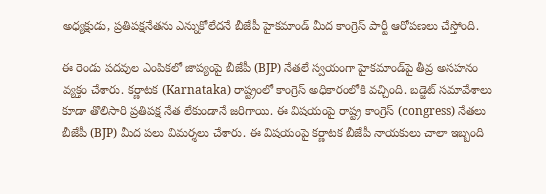అధ్యక్షుడు, ప్రతిపక్షనేతను ఎన్నుకోలేదనే బీజేపీ హైకమాండ్ మీద కాంగ్రెస్ పార్టీ ఆరోపణలు చేస్తోంది.

ఈ రెండు పదవుల ఎంపికలో జాప్యంపై బీజేపీ (BJP) నేతలే స్వయంగా హైకమాండ్‌పై తీవ్ర అసహనం వ్యక్తం చేశారు. కర్ణాటక (Karnataka) రాష్ట్రంలో కాంగ్రెస్ అధికారంలోకి వచ్చింది. బడ్జెట్‌ సమావేశాలు కూడా తొలిసారి ప్రతిపక్ష నేత లేకుండానే జరిగాయి. ఈ విషయంపై రాష్ట్ర కాంగ్రెస్ (congress) నేతలు బీజేపీ (BJP) మీద పలు విమర్శలు చేశారు. ఈ విషయంపై కర్ణాటక బీజేపీ నాయకులు చాలా ఇబ్బంది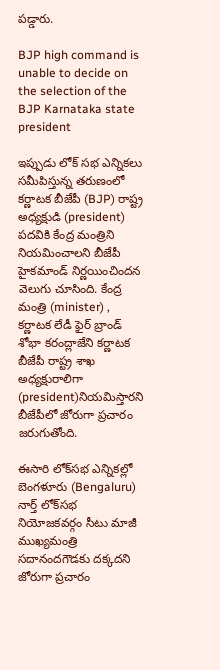పడ్డారు.

BJP high command is unable to decide on the selection of the BJP Karnataka state president

ఇప్పుడు లోక్ సభ ఎన్నికలు సమీపిస్తున్న తరుణంలో కర్ణాటక బీజేపీ (BJP) రాష్ట్ర అధ్యక్షుడి (president) పదవికి కేంద్ర మంత్రిని నియమించాలని బీజేపీ హైకమాండ్ నిర్ణయించిందన వెలుగు చూసింది. కేంద్ర మంత్రి (minister) , కర్ణాటక లేడీ ఫైర్ బ్రాండ్ శోభా కరంద్లాజేని కర్ణాటక బీజేపీ రాష్ట్ర శాఖ అధ్యక్షురాలిగా (president)నియమిస్తారని బీజేపీలో జోరుగా ప్రచారం జరుగుతోంది.

ఈసారి లోక్‌సభ ఎన్నికల్లో బెంగళూరు (Bengaluru) నార్త్ లోక్‌సభ నియోజకవర్గం సీటు మాజీ ముఖ్యమంత్రి సదానందగౌడకు దక్కదని జోరుగా ప్రచారం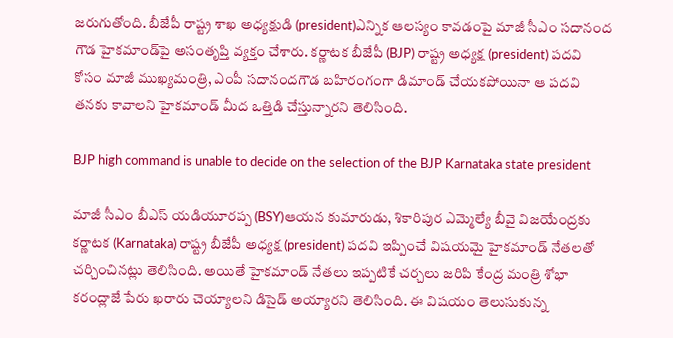జరుగుతోంది. బీజేపీ రాష్ట్ర శాఖ అధ్యక్షుడి (president)ఎన్నిక ఆలస్యం కావడంపై మాజీ సీఎం సదానంద గౌడ హైకమాండ్‌పై అసంతృప్తి వ్యక్తం చేశారు. కర్ణాటక బీజేపీ (BJP) రాష్ట్ర అధ్యక్ష (president) పదవి కోసం మాజీ ముఖ్యమంత్రి, ఎంపీ సదానందగౌడ బహిరంగంగా డిమాండ్ చేయకపోయినా ఆ పదవి తనకు కావాలని హైకమాండ్ మీద ఒత్తిడి చేస్తున్నారని తెలిసింది.

BJP high command is unable to decide on the selection of the BJP Karnataka state president

మాజీ సీఎం బీఎస్ యడియూరప్ప (BSY)ఆయన కుమారుడు, శికారిపుర ఎమ్మెల్యే బీవై విజయేంద్రకు కర్ణాటక (Karnataka) రాష్ట్ర బీజేపీ అధ్యక్ష (president) పదవి ఇప్పించే విషయమై హైకమాండ్ నేతలతో చర్చించినట్లు తెలిసింది. అయితే హైకమాండ్ నేతలు ఇప్పటికే చర్చలు జరిపి కేంద్ర మంత్రి శోభా కరంద్లాజే పేరు ఖరారు చెయ్యాలని డిసైడ్ అయ్యారని తెలిసింది. ఈ విషయం తెలుసుకున్న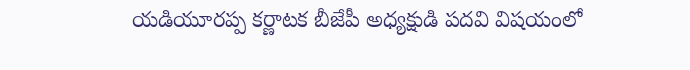యడియూరప్ప కర్ణాటక బీజేపీ అధ్యక్షుడి పదవి విషయంలో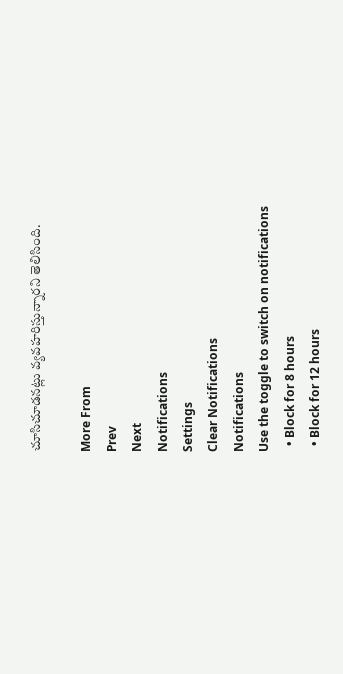చూసిచూడనట్లు వ్యవహరిస్తున్నారని తెలిసింది.

More From
Prev
Next
Notifications
Settings
Clear Notifications
Notifications
Use the toggle to switch on notifications
  • Block for 8 hours
  • Block for 12 hours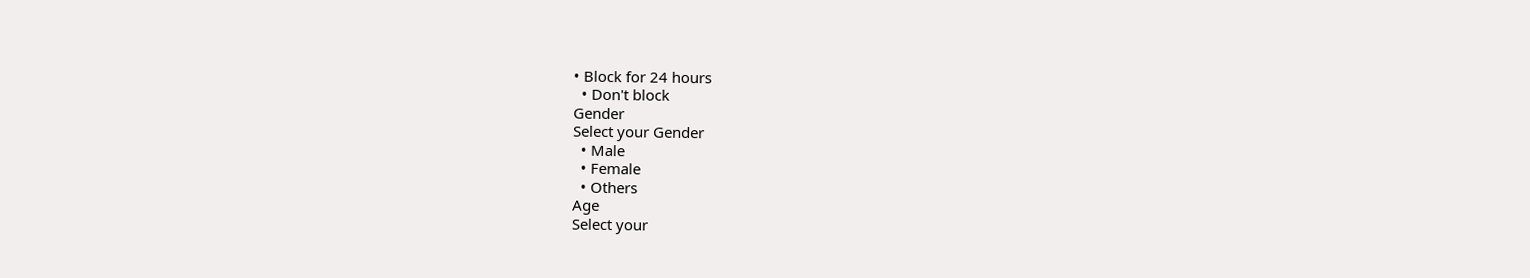• Block for 24 hours
  • Don't block
Gender
Select your Gender
  • Male
  • Female
  • Others
Age
Select your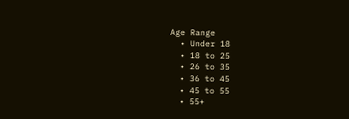Age Range
  • Under 18
  • 18 to 25
  • 26 to 35
  • 36 to 45
  • 45 to 55
  • 55+